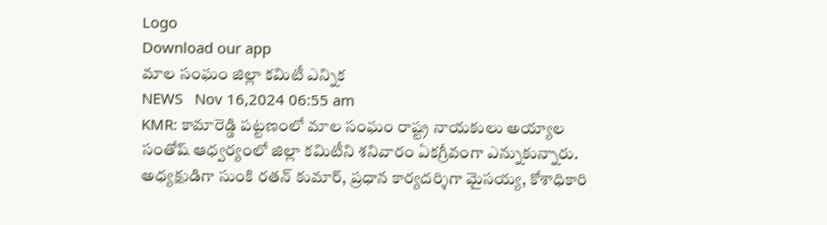Logo
Download our app
మాల సంఘం జిల్లా కమిటీ ఎన్నిక
NEWS   Nov 16,2024 06:55 am
KMR: కామారెడ్డి పట్టణంలో మాల సంఘం రాష్ట్ర నాయకులు అయ్యాల సంతోష్ ఆధ్వర్యంలో జిల్లా కమిటీని శనివారం ఏకగ్రీవంగా ఎన్నుకున్నారు. అధ్యక్షుడిగా సుంకి రతన్ కుమార్, ప్రధాన కార్యదర్శిగా మైసయ్య, కోశాధికారి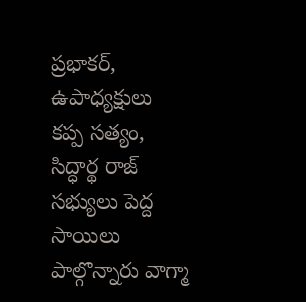ప్రభాకర్, ఉపాధ్యక్షులు కప్ప సత్యం, సిద్ధార్థ రాజ్ సభ్యులు పెద్ద సాయిలు పాల్గొన్నారు వాగ్మా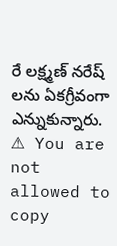రే లక్ష్మణ్ నరేష్ లను ఏకగ్రీవంగా ఎన్నుకున్నారు.
⚠ You are not allowed to copy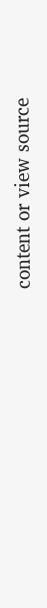content or view source